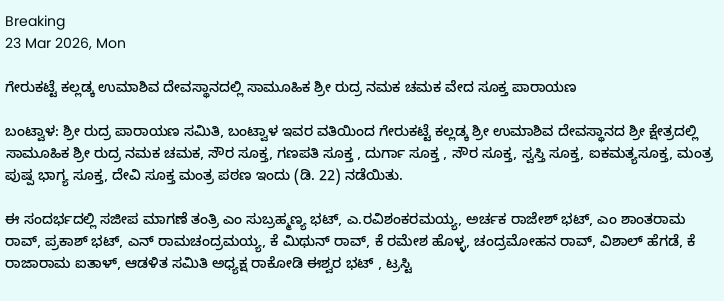Breaking
23 Mar 2026, Mon

ಗೇರುಕಟ್ಟೆ ಕಲ್ಲಡ್ಕ ಉಮಾಶಿವ ದೇವಸ್ಥಾನದಲ್ಲಿ ಸಾಮೂಹಿಕ ಶ್ರೀ ರುದ್ರ ನಮಕ ಚಮಕ ವೇದ ಸೂಕ್ತ ಪಾರಾಯಣ

ಬಂಟ್ವಾಳ: ಶ್ರೀ ರುದ್ರ ಪಾರಾಯಣ ಸಮಿತಿ, ಬಂಟ್ವಾಳ ಇವರ ವತಿಯಿಂದ ಗೇರುಕಟ್ಟೆ ಕಲ್ಲಡ್ಕ ಶ್ರೀ ಉಮಾಶಿವ ದೇವಸ್ಥಾನದ ಶ್ರೀ ಕ್ಷೇತ್ರದಲ್ಲಿ ಸಾಮೂಹಿಕ ಶ್ರೀ ರುದ್ರ ನಮಕ ಚಮಕ, ಸೌರ ಸೂಕ್ತ, ಗಣಪತಿ ಸೂಕ್ತ , ದುರ್ಗಾ ಸೂಕ್ತ , ಸೌರ ಸೂಕ್ತ, ಸ್ವಸ್ತಿ ಸೂಕ್ತ, ಐಕಮತ್ಯಸೂಕ್ತ, ಮಂತ್ರ ಪುಷ್ಪ ಭಾಗ್ಯ ಸೂಕ್ತ, ದೇವಿ ಸೂಕ್ತ ಮಂತ್ರ ಪಠಣ ಇಂದು (ಡಿ. 22) ನಡೆಯಿತು.

ಈ ಸಂದರ್ಭದಲ್ಲಿ ಸಜೀಪ ಮಾಗಣೆ ತಂತ್ರಿ ಎಂ ಸುಬ್ರಹ್ಮಣ್ಯ ಭಟ್, ಎ.ರವಿಶಂಕರಮಯ್ಯ, ಅರ್ಚಕ ರಾಜೇಶ್ ಭಟ್, ಎಂ ಶಾಂತರಾಮ ರಾವ್, ಪ್ರಕಾಶ್ ಭಟ್, ಎನ್ ರಾಮಚಂದ್ರಮಯ್ಯ, ಕೆ ಮಿಥುನ್ ರಾವ್, ಕೆ ರಮೇಶ ಹೊಳ್ಳ, ಚಂದ್ರಮೋಹನ ರಾವ್, ವಿಶಾಲ್ ಹೆಗಡೆ, ಕೆ ರಾಜಾರಾಮ ಐತಾಳ್, ಆಡಳಿತ ಸಮಿತಿ ಅಧ್ಯಕ್ಷ ರಾಕೋಡಿ ಈಶ್ವರ ಭಟ್ , ಟ್ರಸ್ಟಿ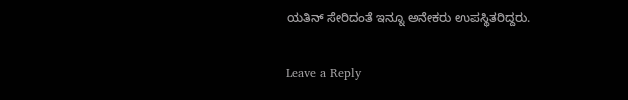ಯತಿನ್ ಸೇರಿದಂತೆ ಇನ್ನೂ ಅನೇಕರು ಉಪಸ್ಥಿತರಿದ್ದರು.

Leave a Reply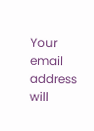Your email address will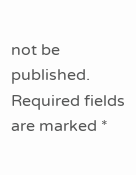not be published. Required fields are marked *